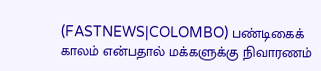(FASTNEWS|COLOMBO) பண்டிகைக் காலம் என்பதால் மக்களுக்கு நிவாரணம்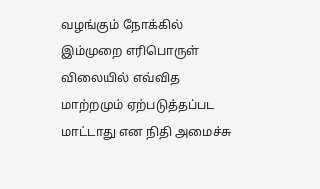வழங்கும் நோக்கில் இம்முறை எரிபொருள் விலையில் எவ்வித மாற்றமும் ஏற்படுத்தப்பட மாட்டாது என நிதி அமைச்சு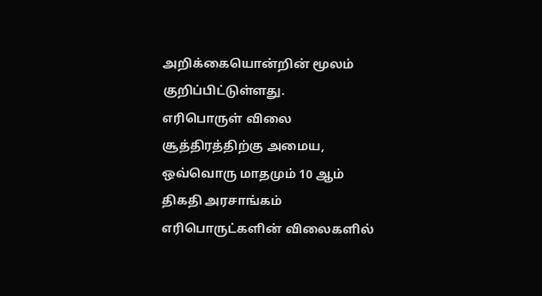அறிக்கையொன்றின் மூலம் குறிப்பிட்டுள்ளது.
எரிபொருள் விலை சூத்திரத்திற்கு அமைய, ஒவ்வொரு மாதமும் 10 ஆம் திகதி அரசாங்கம் எரிபொருட்களின் விலைகளில்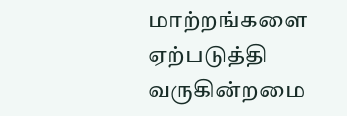மாற்றங்களை ஏற்படுத்தி வருகின்றமை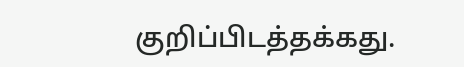குறிப்பிடத்தக்கது.